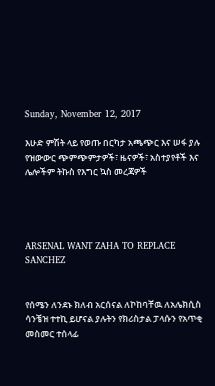Sunday, November 12, 2017

እሁድ ምሽት ላይ የወጡ በርካታ አጫጭር እና ሠፋ ያሉ የዝውውር ጭምጭምታዎች፣ ዜናዎች፣ አስተያየቶች እና ሌሎችም ትኩስ የእግር ኳስ መረጃዎች




ARSENAL WANT ZAHA TO REPLACE
SANCHEZ


የሰሜን ለንደኑ ክለብ አርሰናል ለኮከባቸዉ ለአሌክሲስ ሳንቼዝ ተተኪ ይሆናል ያሉትን የክሪስታል ፓላሱን የአጥቂ መስመር ተሰላፊ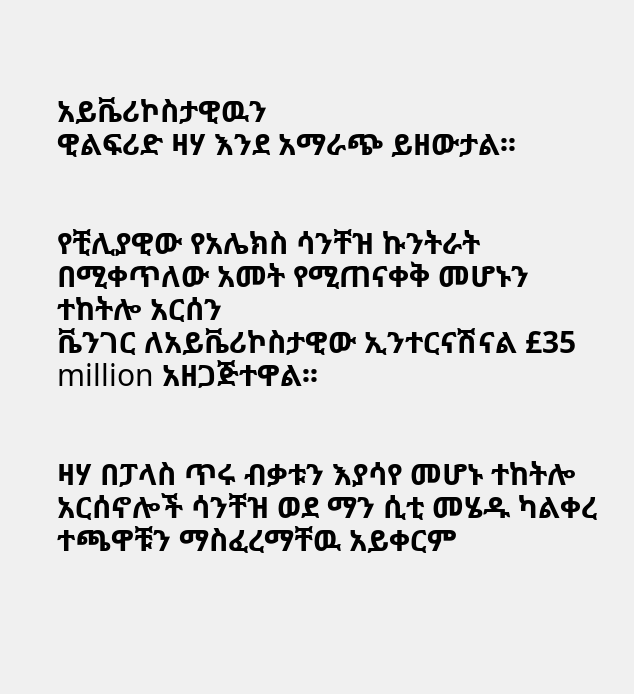አይቬሪኮስታዊዉን
ዊልፍሪድ ዛሃ እንደ አማራጭ ይዘውታል፡፡


የቺሊያዊው የአሌክስ ሳንቸዝ ኩንትራት በሚቀጥለው አመት የሚጠናቀቅ መሆኑን ተከትሎ አርሰን
ቬንገር ለአይቬሪኮስታዊው ኢንተርናሽናል £35
million አዘጋጅተዋል፡፡


ዛሃ በፓላስ ጥሩ ብቃቱን እያሳየ መሆኑ ተከትሎ አርሰኖሎች ሳንቸዝ ወደ ማን ሲቲ መሄዱ ካልቀረ ተጫዋቹን ማስፈረማቸዉ አይቀርም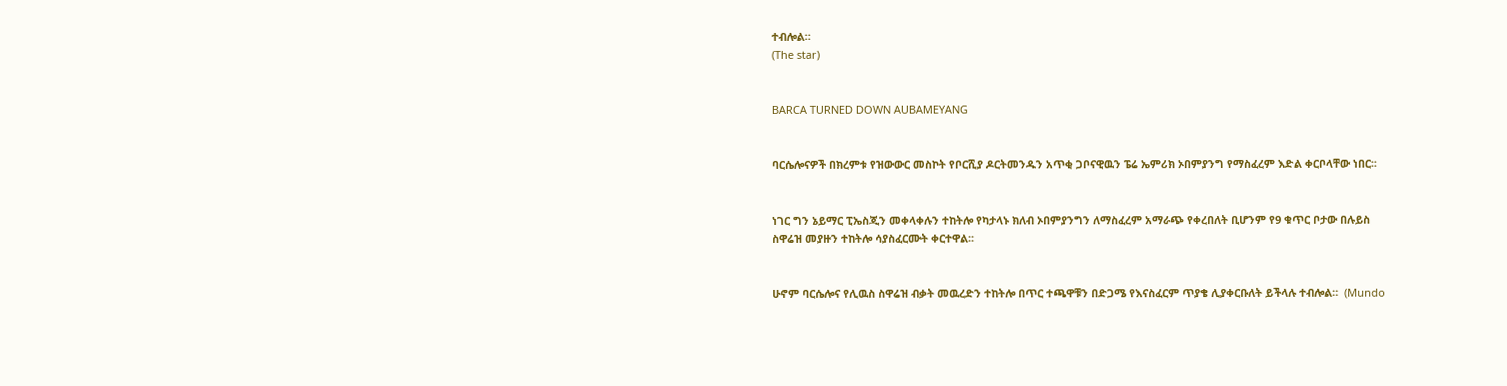ተብሎል።
(The star)


BARCA TURNED DOWN AUBAMEYANG


ባርሴሎናዎች በክረምቱ የዝውውር መስኮት የቦርሺያ ዶርትመንዱን አጥቂ ጋቦናዊዉን ፔሬ ኤምሪክ ኦበምያንግ የማስፈረም እድል ቀርቦላቸው ነበር፡፡


ነገር ግን ኔይማር ፒኤስጂን መቀላቀሉን ተከትሎ የካታላኑ ክለብ ኦበምያንግን ለማስፈረም አማራጭ የቀረበለት ቢሆንም የ9 ቁጥር ቦታው በሉይስ ስዋሬዝ መያዙን ተከትሎ ሳያስፈርሙት ቀርተዋል፡፡


ሁኖም ባርሴሎና የሊዉስ ስዋሬዝ ብቃት መዉረድን ተከትሎ በጥር ተጫዋቹን በድጋሜ የእናስፈርም ጥያቄ ሊያቀርቡለት ይችላሉ ተብሎል።  (Mundo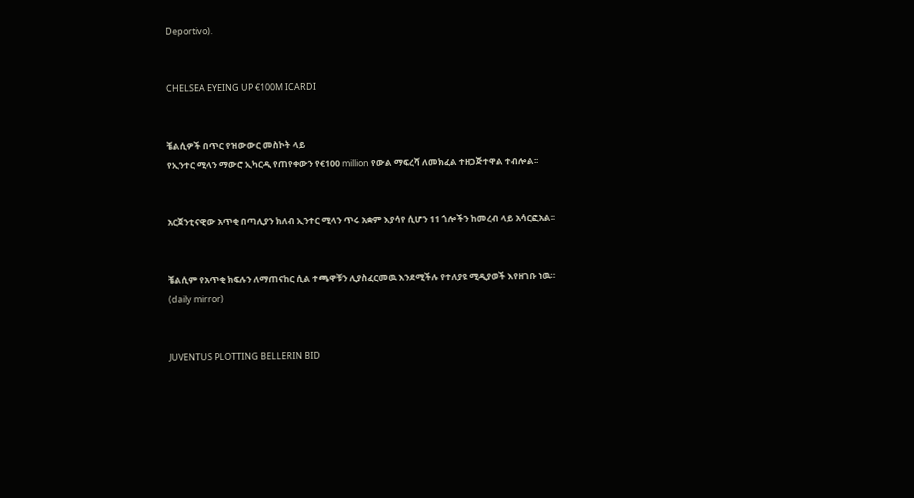Deportivo).


CHELSEA EYEING UP €100M ICARDI


ቼልሲዎች በጥር የዝውውር መስኮት ላይ
የኢንተር ሚላን ማውሮ ኢካርዲ የጠየቀውን የ€100 million የውል ማፍረሻ ለመክፈል ተዘጋጅተዋል ተብሎል፡፡


አርጀንቲናዊው አጥቂ በጣሊያን ክለብ ኢንተር ሚላን ጥሩ አቋም እያሳየ ሲሆን 11 ጎሎችን ከመረብ ላይ አሳርፎአል፡፡


ቼልሲም የአጥቂ ክፍሉን ለማጠናከር ሲል ተጫዋቹን ሊያስፈርመዉ እንደሚችሉ የተለያዩ ሚዲያወች እየዘገቡ ነዉ።    (daily mirror)


JUVENTUS PLOTTING BELLERIN BID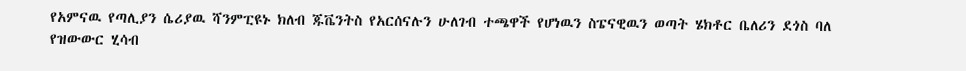የአምናዉ የጣሊያን ሴሪያዉ ሻንምፒዩኑ ክለብ ጁቬንትስ የአርሰናሉን ሁለገብ ተጫዋች የሆነዉን ስፔናዊዉን ወጣት ሄክቶር ቤለሪን ደጎስ ባለ የዝውውር ሂሳብ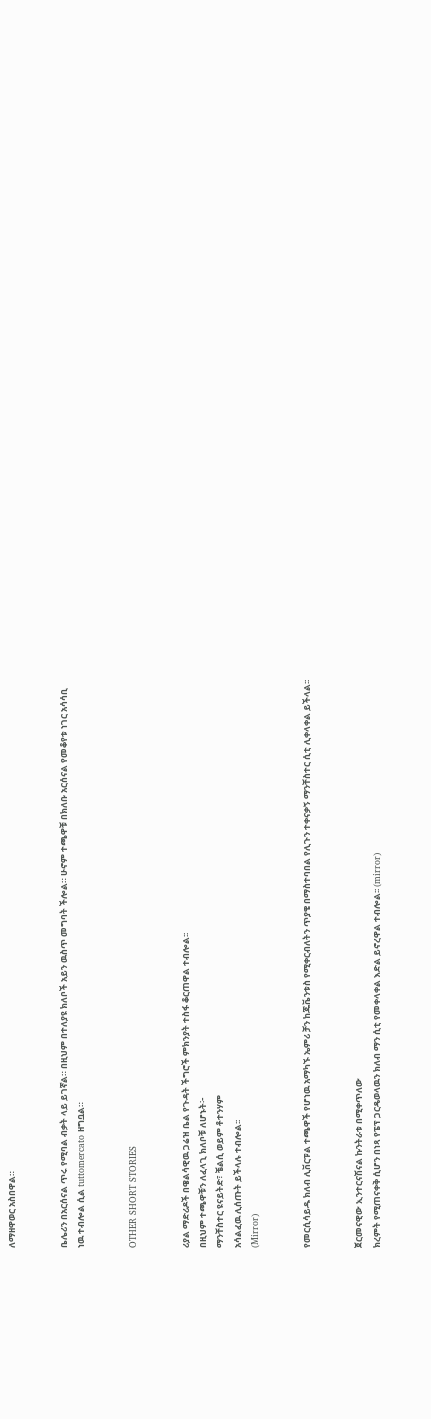ለማዘዋወር አስበዋል።


ቤሌሪን በአርሰናል ጥሩ የሚባል ብቃት ላይ ይገኛል። በዚህም በተለያዩ ክለቦች አይን ዉስጥ መግባት ችሎል። ሁኖም ተጫዋቹ በክለቡ አርሰናል የመቆየቱ ነገር አሳሳቢ ነዉ ተብሎል ሲል tuttomercato ዘግቧል።


OTHER SHORT STORIES


ሪያል ማድሪዶች በዌልሳዊዉ ጋሬዝ ቤል የጉዳት ችግሮች ምክንያት ተስፋ ቆርጠዋል ተብሎል፡፡
በዚህም ተጫዋቹን ለፈላጊ ክለቦቹ ለሆኑት፦
ማንቸስተር ዩናይትድ፣ ቼልሲ ወይም ቶተንሃም
አሳልፈዉ ሊሰጡት ይችላሉ ተብሎል፡፡
(Mirror)


የመርሲሳይዱ ክለብ ሊቨርፑል ተጫዋች የሆነዉ አማካኙ ኤምሪ ቻን ከጁቬንቱስ የሚቀርብለትን ጥያቄ በማስተባበል የሊጉን ተቀናቃኝ ማንቸስተር ሲቲ ሊቀላቀል ይችላል፡፡


ጀርመናዊው ኢንተርናሽናል ኩንትራቱ በሚቀጥለው
ክረምት የሚጠናቀቅ ሲሆን በነጻ የፔፕ ጋርዴወላዉን ክለብ ማን ሲቲ የመቀላቀል እድል ይኖረዋል ተብሎል፡፡ (mirror)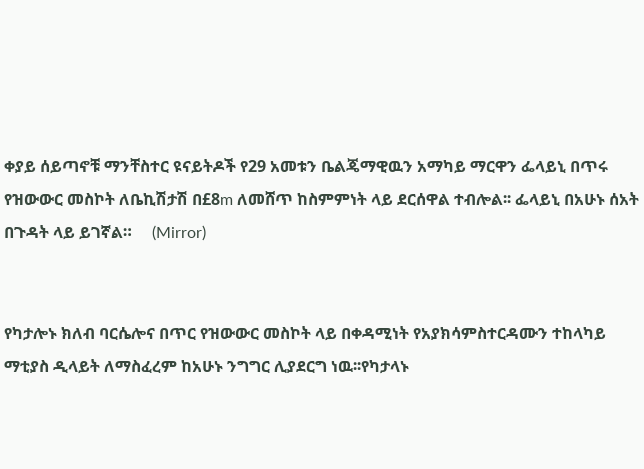ቀያይ ሰይጣኖቹ ማንቸስተር ዩናይትዶች የ29 አመቱን ቤልጄማዊዉን አማካይ ማርዋን ፌላይኒ በጥሩ የዝውውር መስኮት ለቤኪሽታሽ በ£8m ለመሸጥ ከስምምነት ላይ ደርሰዋል ተብሎል፡፡ ፌላይኒ በአሁኑ ሰአት በጉዳት ላይ ይገኛል።     (Mirror)


የካታሎኑ ክለብ ባርሴሎና በጥር የዝውውር መስኮት ላይ በቀዳሚነት የአያክሳምስተርዳሙን ተከላካይ ማቲያስ ዲላይት ለማስፈረም ከአሁኑ ንግግር ሊያደርግ ነዉ፡፡የካታላኑ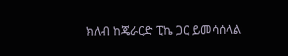ክለብ ከጄራርድ ፒኬ ጋር ይመሳሰላል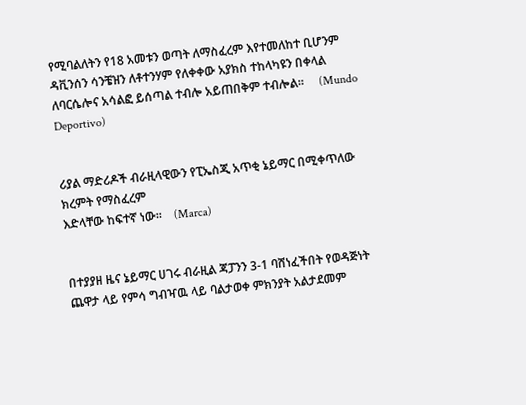የሚባልለትን የ18 አመቱን ወጣት ለማስፈረም እየተመለከተ ቢሆንም ዳቪንሰን ሳንቼዝን ለቶተንሃም የለቀቀው አያክስ ተከላካዩን በቀላል ለባርሴሎና አሳልፎ ይሰጣል ተብሎ አይጠበቅም ተብሎል፡፡     (Mundo Deportivo)


ሪያል ማድሪዶች ብራዚላዊውን የፒኤስጂ አጥቂ ኔይማር በሚቀጥለው ክረምት የማስፈረም
እድላቸው ከፍተኛ ነው፡፡    (Marca)


በተያያዘ ዜና ኔይማር ሀገሩ ብራዚል ጃፓንን 3-1 ባሸነፈችበት የወዳጅነት ጨዋታ ላይ የምሳ ግብዣዉ ላይ ባልታወቀ ምክንያት አልታደመም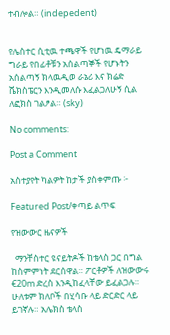ተብሎል። (indepedent)


የሌስተር ሲቲዉ ተጫዋች የሆነዉ ዴማራይ ግራይ የበፊቶቹን አሰልጣኞች የሆኑትን አሰልጣኝ ክላዉዲወ ራኔሪ እና ክሬድ ሼክስፔርን እንዲመለሱ እፈልጋለሁኝ ሲል ለፎክስ ገልፆል። (sky)

No comments:

Post a Comment

አስተያየት ካልዎት ከታች ያስቀምጡ ፦

Featured Post/ቀጣይ ልጥፍ

የዝውውር ዜናዎች

  ማንቸስተር ዩናይትዶች ከቴላስ ጋር በግል ከስምምነት ደርሰዋል። ፖርቶዎች ለዝውውሩ €20m ድረስ እንዲከፈላቸው ይፈልጋሉ። ሁለቱም ክለቦች በሂሳቡ ላይ ድርድር ላይ ይገኛሉ። አሌክስ ቴላስ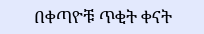በቀጣዮቹ ጥቂት ቀናት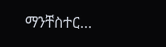ማንቸስተር...